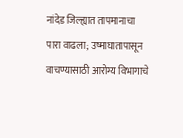नांदेड जिल्ह्यात तापमानाचा पारा वाढला; उष्माघातापासून वाचण्यासाठी आरोग्य विभागाचे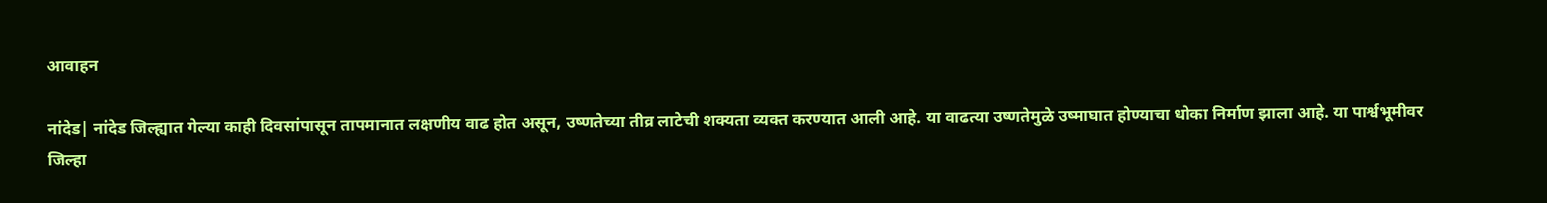आवाहन

नांदेड| नांदेड जिल्ह्यात गेल्या काही दिवसांपासून तापमानात लक्षणीय वाढ होत असून, उष्णतेच्या तीव्र लाटेची शक्यता व्यक्त करण्यात आली आहे. या वाढत्या उष्णतेमुळे उष्माघात होण्याचा धोका निर्माण झाला आहे. या पार्श्वभूमीवर जिल्हा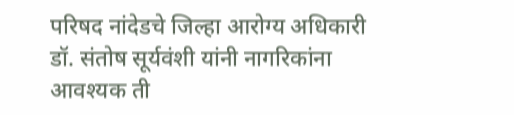परिषद नांदेडचे जिल्हा आरोग्य अधिकारी डॉ. संतोष सूर्यवंशी यांनी नागरिकांना आवश्यक ती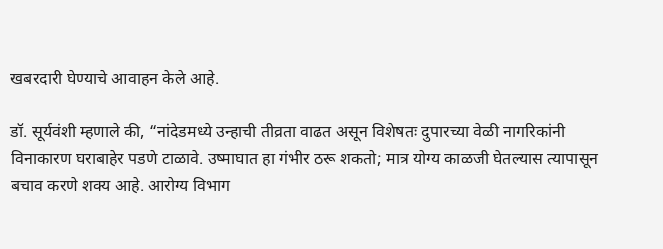खबरदारी घेण्याचे आवाहन केले आहे.

डॉ. सूर्यवंशी म्हणाले की, “नांदेडमध्ये उन्हाची तीव्रता वाढत असून विशेषतः दुपारच्या वेळी नागरिकांनी विनाकारण घराबाहेर पडणे टाळावे. उष्माघात हा गंभीर ठरू शकतो; मात्र योग्य काळजी घेतल्यास त्यापासून बचाव करणे शक्य आहे. आरोग्य विभाग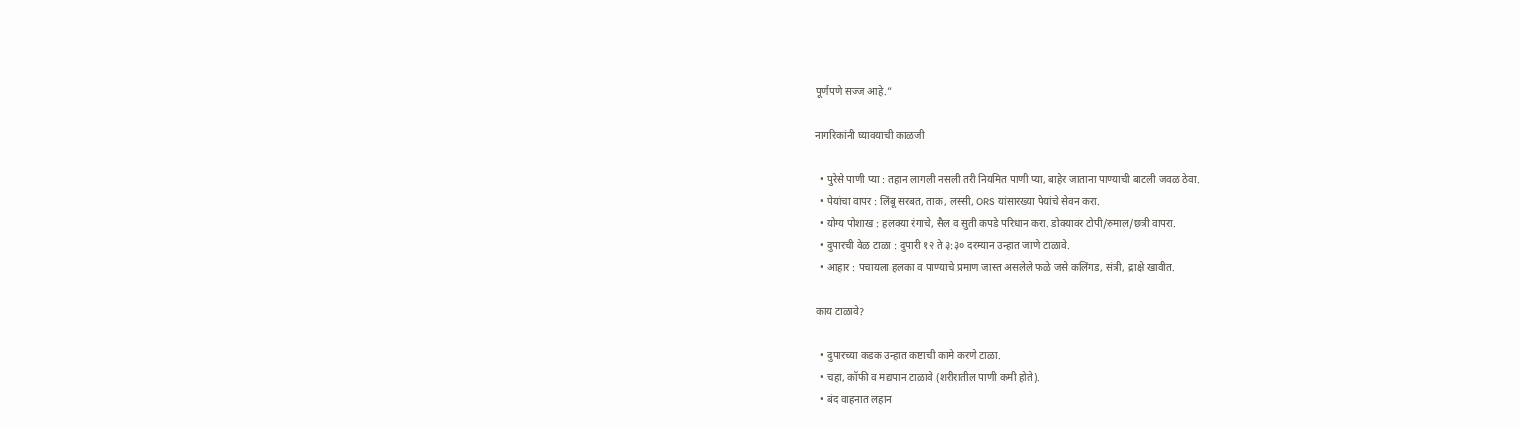पूर्णपणे सज्ज आहे.”

नागरिकांनी घ्यावयाची काळजी

  • पुरेसे पाणी प्या : तहान लागली नसली तरी नियमित पाणी प्या, बाहेर जाताना पाण्याची बाटली जवळ ठेवा.
  • पेयांचा वापर : लिंबू सरबत, ताक, लस्सी, ORS यांसारख्या पेयांचे सेवन करा.
  • योग्य पोशाख : हलक्या रंगाचे, सैल व सुती कपडे परिधान करा. डोक्यावर टोपी/रुमाल/छत्री वापरा.
  • दुपारची वेळ टाळा : दुपारी १२ ते ३:३० दरम्यान उन्हात जाणे टाळावे.
  • आहार : पचायला हलका व पाण्याचे प्रमाण जास्त असलेले फळे जसे कलिंगड, संत्री, द्राक्षे खावीत.

काय टाळावे?

  • दुपारच्या कडक उन्हात कष्टाची कामे करणे टाळा.
  • चहा, कॉफी व मद्यपान टाळावे (शरीरातील पाणी कमी होते).
  • बंद वाहनात लहान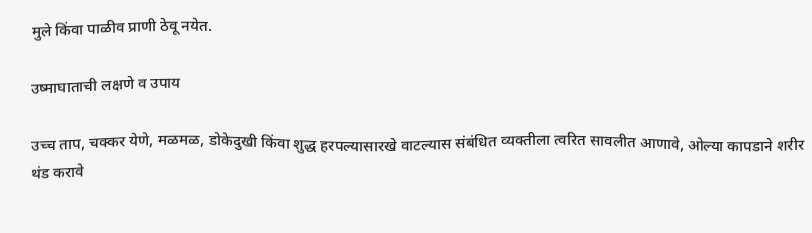मुले किंवा पाळीव प्राणी ठेवू नयेत.

उष्माघाताची लक्षणे व उपाय

उच्च ताप, चक्कर येणे, मळमळ, डोकेदुखी किंवा शुद्ध हरपल्यासारखे वाटल्यास संबंधित व्यक्तीला त्वरित सावलीत आणावे, ओल्या कापडाने शरीर थंड करावे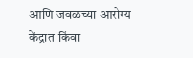आणि जवळच्या आरोग्य केंद्रात किंवा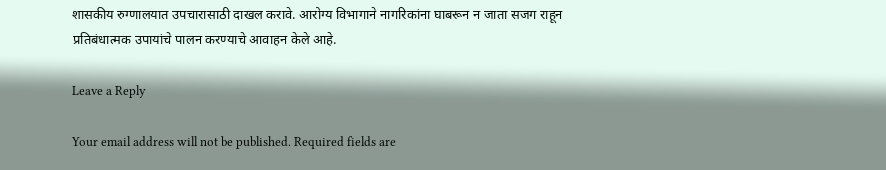शासकीय रुग्णालयात उपचारासाठी दाखल करावे. आरोग्य विभागाने नागरिकांना घाबरून न जाता सजग राहून प्रतिबंधात्मक उपायांचे पालन करण्याचे आवाहन केले आहे.

Leave a Reply

Your email address will not be published. Required fields are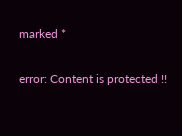marked *

error: Content is protected !!